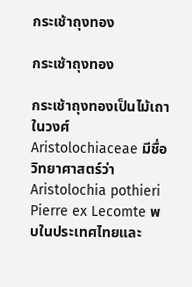กระเช้าถุงทอง

กระเช้าถุงทอง

กระเช้าถุงทองเป็นไม้เถาในวงศ์ Aristolochiaceae มีชื่อวิทยาศาสตร์ว่า Aristolochia pothieri Pierre ex Lecomte พบในประเทศไทยและ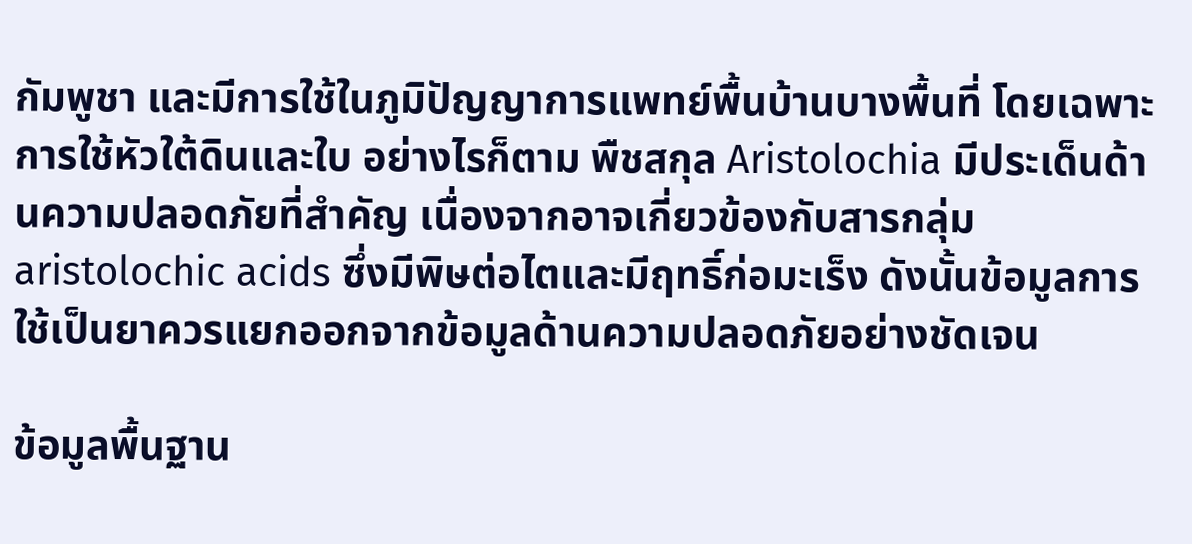กัมพูชา และมีการใช้ในภูมิปัญญาการแพทย์พื้นบ้านบางพื้นที่ โดยเฉพาะการใช้หัวใต้ดินและใบ อย่างไรก็ตาม พืชสกุล Aristolochia มีประเด็นด้านความปลอดภัยที่สำคัญ เนื่องจากอาจเกี่ยวข้องกับสารกลุ่ม aristolochic acids ซึ่งมีพิษต่อไตและมีฤทธิ์ก่อมะเร็ง ดังนั้นข้อมูลการใช้เป็นยาควรแยกออกจากข้อมูลด้านความปลอดภัยอย่างชัดเจน

ข้อมูลพื้นฐาน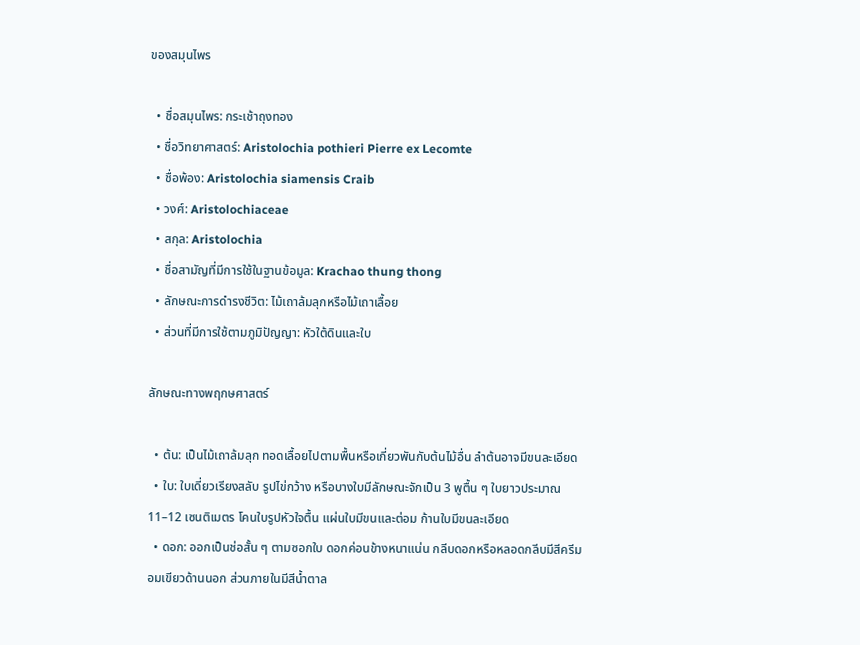ของสมุนไพร

  • ชื่อสมุนไพร: กระเช้าถุงทอง
  • ชื่อวิทยาศาสตร์: Aristolochia pothieri Pierre ex Lecomte
  • ชื่อพ้อง: Aristolochia siamensis Craib
  • วงศ์: Aristolochiaceae
  • สกุล: Aristolochia
  • ชื่อสามัญที่มีการใช้ในฐานข้อมูล: Krachao thung thong
  • ลักษณะการดำรงชีวิต: ไม้เถาล้มลุกหรือไม้เถาเลื้อย
  • ส่วนที่มีการใช้ตามภูมิปัญญา: หัวใต้ดินและใบ

ลักษณะทางพฤกษศาสตร์

  • ต้น: เป็นไม้เถาล้มลุก ทอดเลื้อยไปตามพื้นหรือเกี่ยวพันกับต้นไม้อื่น ลำต้นอาจมีขนละเอียด
  • ใบ: ใบเดี่ยวเรียงสลับ รูปไข่กว้าง หรือบางใบมีลักษณะจักเป็น 3 พูตื้น ๆ ใบยาวประมาณ 11–12 เซนติเมตร โคนใบรูปหัวใจตื้น แผ่นใบมีขนและต่อม ก้านใบมีขนละเอียด
  • ดอก: ออกเป็นช่อสั้น ๆ ตามซอกใบ ดอกค่อนข้างหนาแน่น กลีบดอกหรือหลอดกลีบมีสีครีมอมเขียวด้านนอก ส่วนภายในมีสีน้ำตาล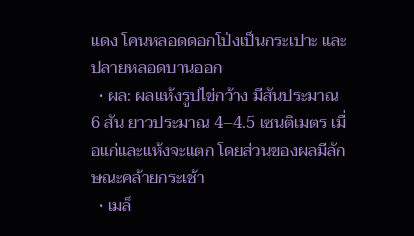แดง โคนหลอดดอกโป่งเป็นกระเปาะ และปลายหลอดบานออก
  • ผล: ผลแห้งรูปไข่กว้าง มีสันประมาณ 6 สัน ยาวประมาณ 4–4.5 เซนติเมตร เมื่อแก่และแห้งจะแตก โดยส่วนของผลมีลักษณะคล้ายกระเช้า
  • เมล็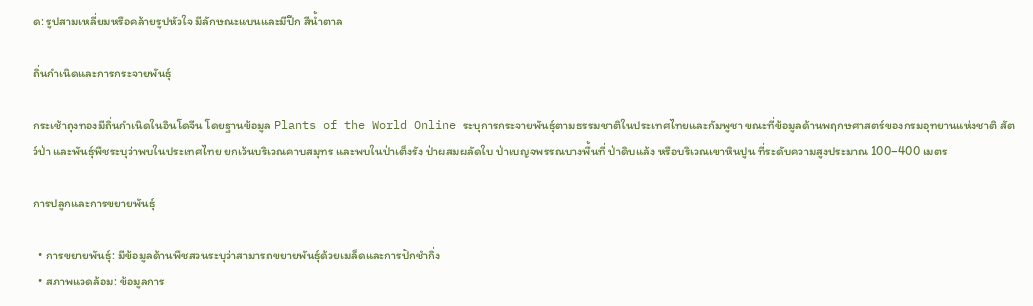ด: รูปสามเหลี่ยมหรือคล้ายรูปหัวใจ มีลักษณะแบนและมีปีก สีน้ำตาล

ถิ่นกำเนิดและการกระจายพันธุ์

กระเช้าถุงทองมีถิ่นกำเนิดในอินโดจีน โดยฐานข้อมูล Plants of the World Online ระบุการกระจายพันธุ์ตามธรรมชาติในประเทศไทยและกัมพูชา ขณะที่ข้อมูลด้านพฤกษศาสตร์ของกรมอุทยานแห่งชาติ สัตว์ป่า และพันธุ์พืชระบุว่าพบในประเทศไทย ยกเว้นบริเวณคาบสมุทร และพบในป่าเต็งรัง ป่าผสมผลัดใบ ป่าเบญจพรรณบางพื้นที่ ป่าดิบแล้ง หรือบริเวณเขาหินปูน ที่ระดับความสูงประมาณ 100–400 เมตร

การปลูกและการขยายพันธุ์

  • การขยายพันธุ์: มีข้อมูลด้านพืชสวนระบุว่าสามารถขยายพันธุ์ด้วยเมล็ดและการปักชำกิ่ง
  • สภาพแวดล้อม: ข้อมูลการ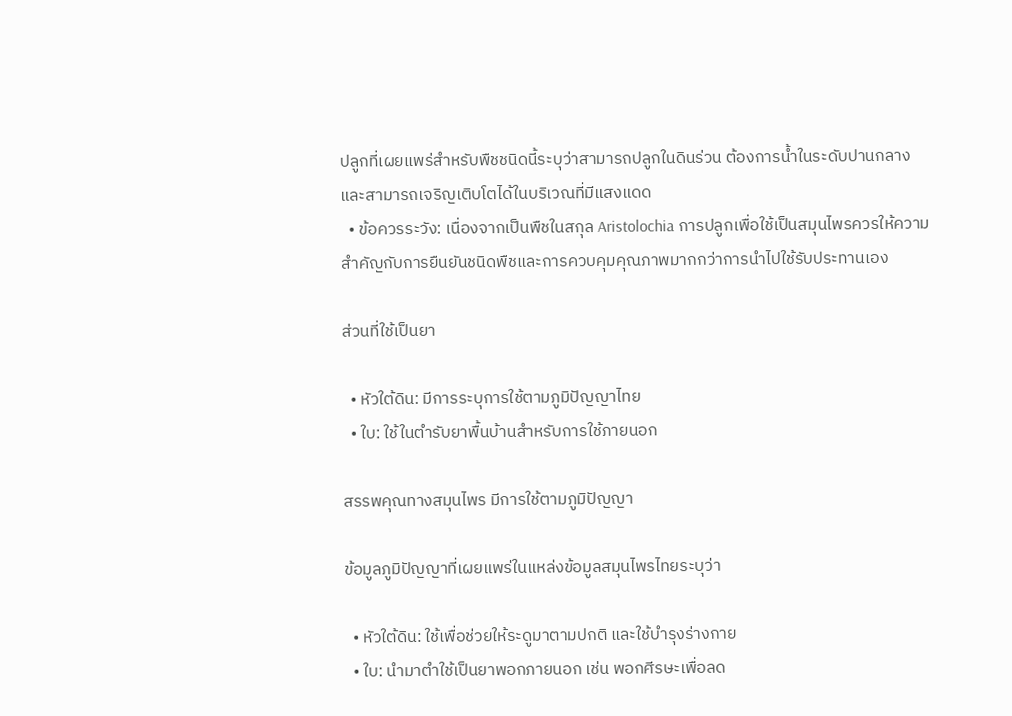ปลูกที่เผยแพร่สำหรับพืชชนิดนี้ระบุว่าสามารถปลูกในดินร่วน ต้องการน้ำในระดับปานกลาง และสามารถเจริญเติบโตได้ในบริเวณที่มีแสงแดด
  • ข้อควรระวัง: เนื่องจากเป็นพืชในสกุล Aristolochia การปลูกเพื่อใช้เป็นสมุนไพรควรให้ความสำคัญกับการยืนยันชนิดพืชและการควบคุมคุณภาพมากกว่าการนำไปใช้รับประทานเอง

ส่วนที่ใช้เป็นยา

  • หัวใต้ดิน: มีการระบุการใช้ตามภูมิปัญญาไทย
  • ใบ: ใช้ในตำรับยาพื้นบ้านสำหรับการใช้ภายนอก

สรรพคุณทางสมุนไพร มีการใช้ตามภูมิปัญญา

ข้อมูลภูมิปัญญาที่เผยแพร่ในแหล่งข้อมูลสมุนไพรไทยระบุว่า

  • หัวใต้ดิน: ใช้เพื่อช่วยให้ระดูมาตามปกติ และใช้บำรุงร่างกาย
  • ใบ: นำมาตำใช้เป็นยาพอกภายนอก เช่น พอกศีรษะเพื่อลด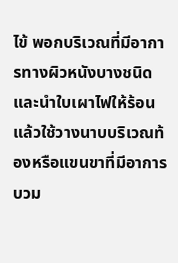ไข้ พอกบริเวณที่มีอาการทางผิวหนังบางชนิด และนำใบเผาไฟให้ร้อนแล้วใช้วางนาบบริเวณท้องหรือแขนขาที่มีอาการบวม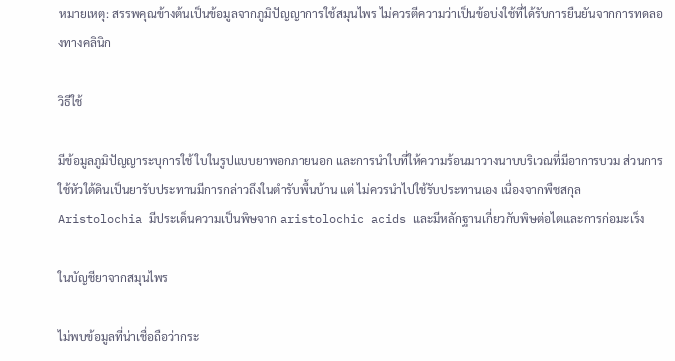หมายเหตุ: สรรพคุณข้างต้นเป็นข้อมูลจากภูมิปัญญาการใช้สมุนไพร ไม่ควรตีความว่าเป็นข้อบ่งใช้ที่ได้รับการยืนยันจากการทดลองทางคลินิก

วิธีใช้

มีข้อมูลภูมิปัญญาระบุการใช้ ใบในรูปแบบยาพอกภายนอก และการนำใบที่ให้ความร้อนมาวางนาบบริเวณที่มีอาการบวม ส่วนการใช้หัวใต้ดินเป็นยารับประทานมีการกล่าวถึงในตำรับพื้นบ้าน แต่ ไม่ควรนำไปใช้รับประทานเอง เนื่องจากพืชสกุล Aristolochia มีประเด็นความเป็นพิษจาก aristolochic acids และมีหลักฐานเกี่ยวกับพิษต่อไตและการก่อมะเร็ง

ในบัญชียาจากสมุนไพร

ไม่พบข้อมูลที่น่าเชื่อถือว่ากระ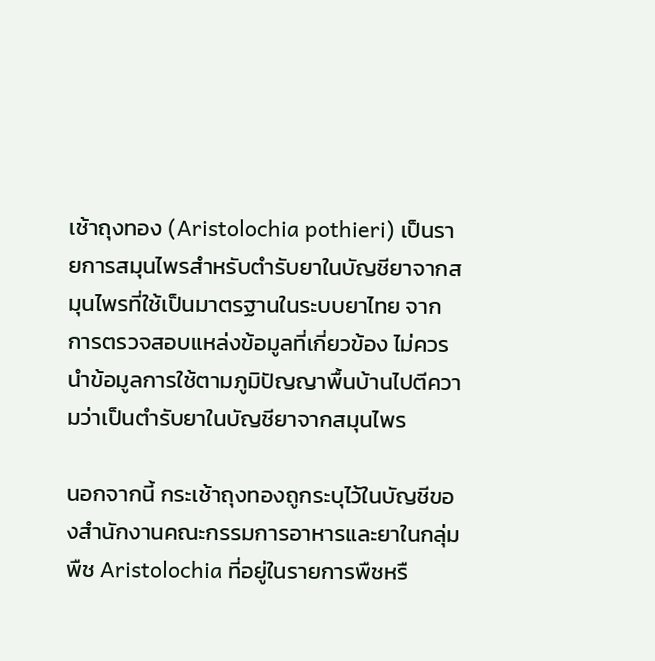เช้าถุงทอง (Aristolochia pothieri) เป็นรายการสมุนไพรสำหรับตำรับยาในบัญชียาจากสมุนไพรที่ใช้เป็นมาตรฐานในระบบยาไทย จากการตรวจสอบแหล่งข้อมูลที่เกี่ยวข้อง ไม่ควรนำข้อมูลการใช้ตามภูมิปัญญาพื้นบ้านไปตีความว่าเป็นตำรับยาในบัญชียาจากสมุนไพร

นอกจากนี้ กระเช้าถุงทองถูกระบุไว้ในบัญชีของสำนักงานคณะกรรมการอาหารและยาในกลุ่มพืช Aristolochia ที่อยู่ในรายการพืชหรื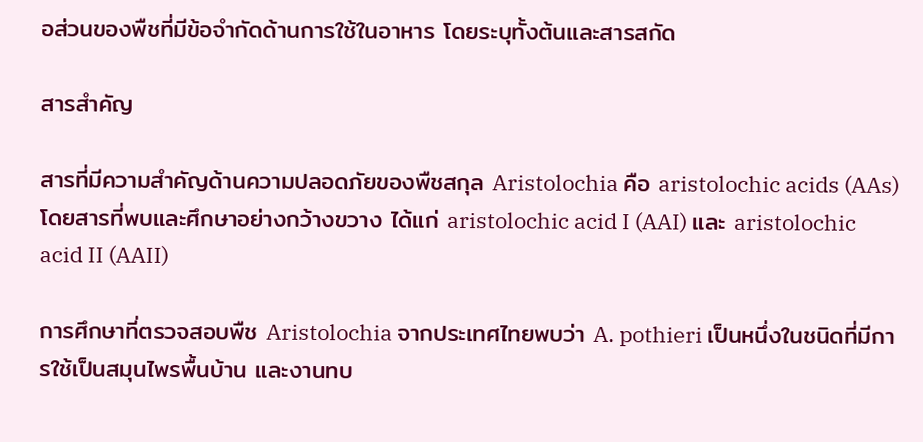อส่วนของพืชที่มีข้อจำกัดด้านการใช้ในอาหาร โดยระบุทั้งต้นและสารสกัด

สารสำคัญ

สารที่มีความสำคัญด้านความปลอดภัยของพืชสกุล Aristolochia คือ aristolochic acids (AAs) โดยสารที่พบและศึกษาอย่างกว้างขวาง ได้แก่ aristolochic acid I (AAI) และ aristolochic acid II (AAII)

การศึกษาที่ตรวจสอบพืช Aristolochia จากประเทศไทยพบว่า A. pothieri เป็นหนึ่งในชนิดที่มีการใช้เป็นสมุนไพรพื้นบ้าน และงานทบ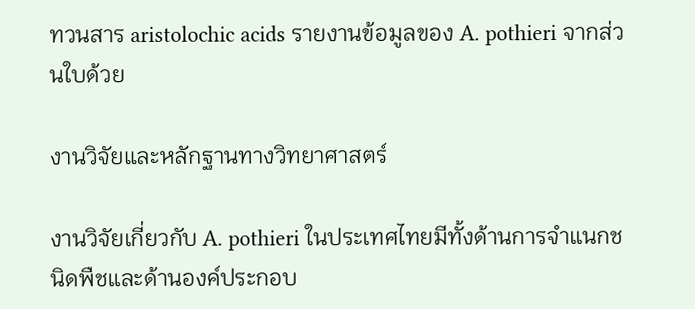ทวนสาร aristolochic acids รายงานข้อมูลของ A. pothieri จากส่วนใบด้วย

งานวิจัยและหลักฐานทางวิทยาศาสตร์

งานวิจัยเกี่ยวกับ A. pothieri ในประเทศไทยมีทั้งด้านการจำแนกชนิดพืชและด้านองค์ประกอบ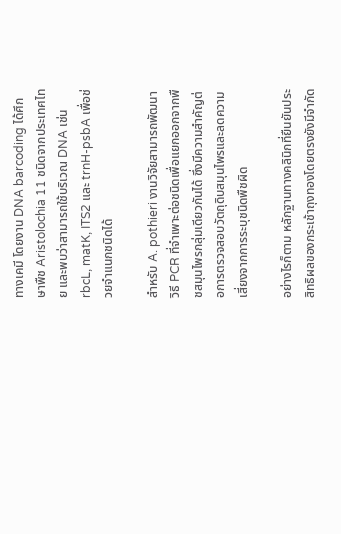ทางเคมี โดยงาน DNA barcoding ได้ศึกษาพืช Aristolochia 11 ชนิดจากประเทศไทย และพบว่าสามารถใช้บริเวณ DNA เช่น rbcL, matK, ITS2 และ trnH-psbA เพื่อช่วยจำแนกชนิดได้

สำหรับ A. pothieri งานวิจัยสามารถพัฒนาวิธี PCR ที่จำเพาะต่อชนิดเพื่อแยกออกจากพืชสมุนไพรกลุ่มเดียวกันได้ ซึ่งมีความสำคัญต่อการตรวจสอบวัตถุดิบสมุนไพรและลดความเสี่ยงจากการระบุชนิดพืชผิด

อย่างไรก็ตาม หลักฐานทางคลินิกที่ยืนยันประสิทธิผลของกระเช้าถุงทองโดยตรงยังมีจำกัด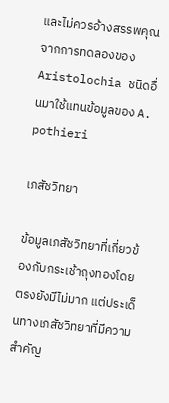และไม่ควรอ้างสรรพคุณจากการทดลองของ Aristolochia ชนิดอื่นมาใช้แทนข้อมูลของ A. pothieri

เภสัชวิทยา

ข้อมูลเภสัชวิทยาที่เกี่ยวข้องกับกระเช้าถุงทองโดยตรงยังมีไม่มาก แต่ประเด็นทางเภสัชวิทยาที่มีความสำคัญ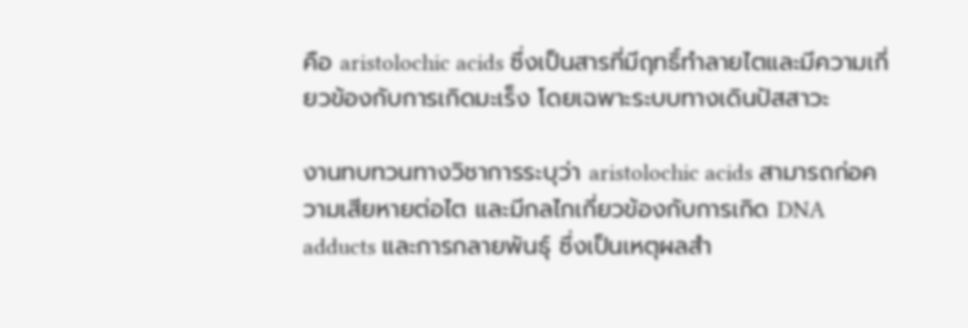คือ aristolochic acids ซึ่งเป็นสารที่มีฤทธิ์ทำลายไตและมีความเกี่ยวข้องกับการเกิดมะเร็ง โดยเฉพาะระบบทางเดินปัสสาวะ

งานทบทวนทางวิชาการระบุว่า aristolochic acids สามารถก่อความเสียหายต่อไต และมีกลไกเกี่ยวข้องกับการเกิด DNA adducts และการกลายพันธุ์ ซึ่งเป็นเหตุผลสำ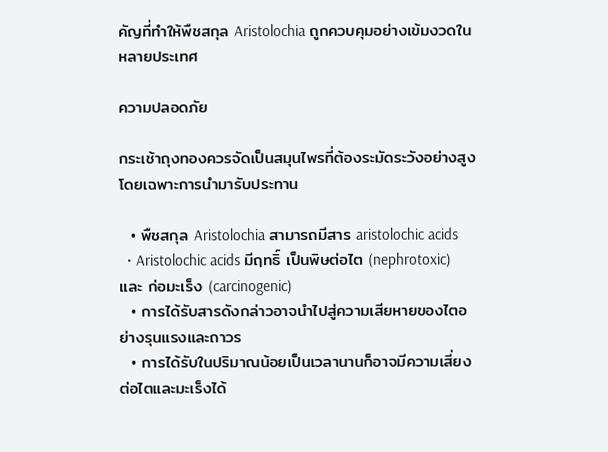คัญที่ทำให้พืชสกุล Aristolochia ถูกควบคุมอย่างเข้มงวดในหลายประเทศ

ความปลอดภัย

กระเช้าถุงทองควรจัดเป็นสมุนไพรที่ต้องระมัดระวังอย่างสูง โดยเฉพาะการนำมารับประทาน

  • พืชสกุล Aristolochia สามารถมีสาร aristolochic acids
  • Aristolochic acids มีฤทธิ์ เป็นพิษต่อไต (nephrotoxic) และ ก่อมะเร็ง (carcinogenic)
  • การได้รับสารดังกล่าวอาจนำไปสู่ความเสียหายของไตอย่างรุนแรงและถาวร
  • การได้รับในปริมาณน้อยเป็นเวลานานก็อาจมีความเสี่ยงต่อไตและมะเร็งได้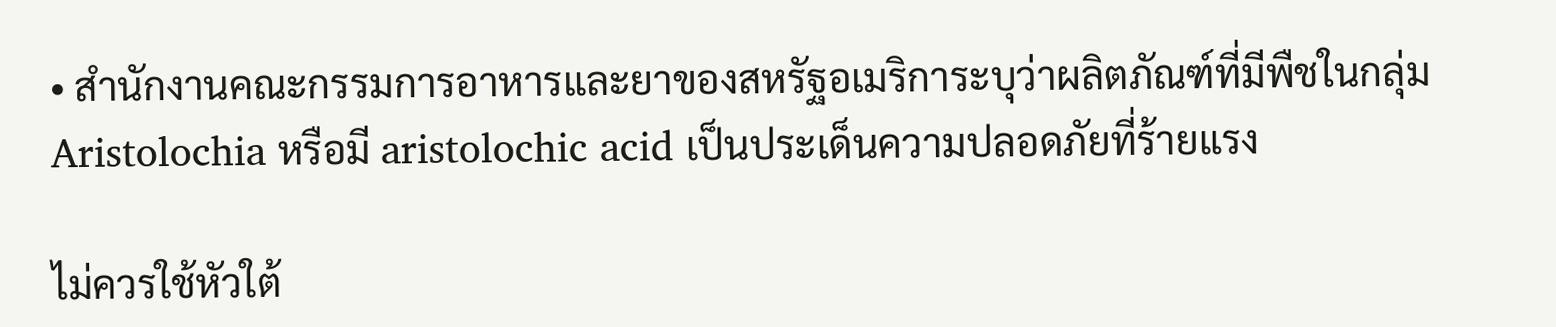• สำนักงานคณะกรรมการอาหารและยาของสหรัฐอเมริการะบุว่าผลิตภัณฑ์ที่มีพืชในกลุ่ม Aristolochia หรือมี aristolochic acid เป็นประเด็นความปลอดภัยที่ร้ายแรง

ไม่ควรใช้หัวใต้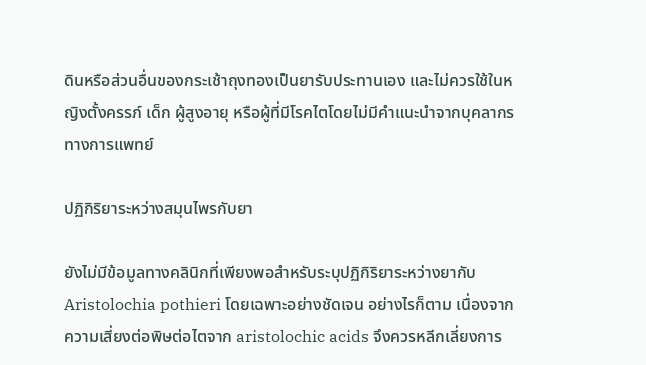ดินหรือส่วนอื่นของกระเช้าถุงทองเป็นยารับประทานเอง และไม่ควรใช้ในหญิงตั้งครรภ์ เด็ก ผู้สูงอายุ หรือผู้ที่มีโรคไตโดยไม่มีคำแนะนำจากบุคลากรทางการแพทย์

ปฏิกิริยาระหว่างสมุนไพรกับยา

ยังไม่มีข้อมูลทางคลินิกที่เพียงพอสำหรับระบุปฏิกิริยาระหว่างยากับ Aristolochia pothieri โดยเฉพาะอย่างชัดเจน อย่างไรก็ตาม เนื่องจากความเสี่ยงต่อพิษต่อไตจาก aristolochic acids จึงควรหลีกเลี่ยงการ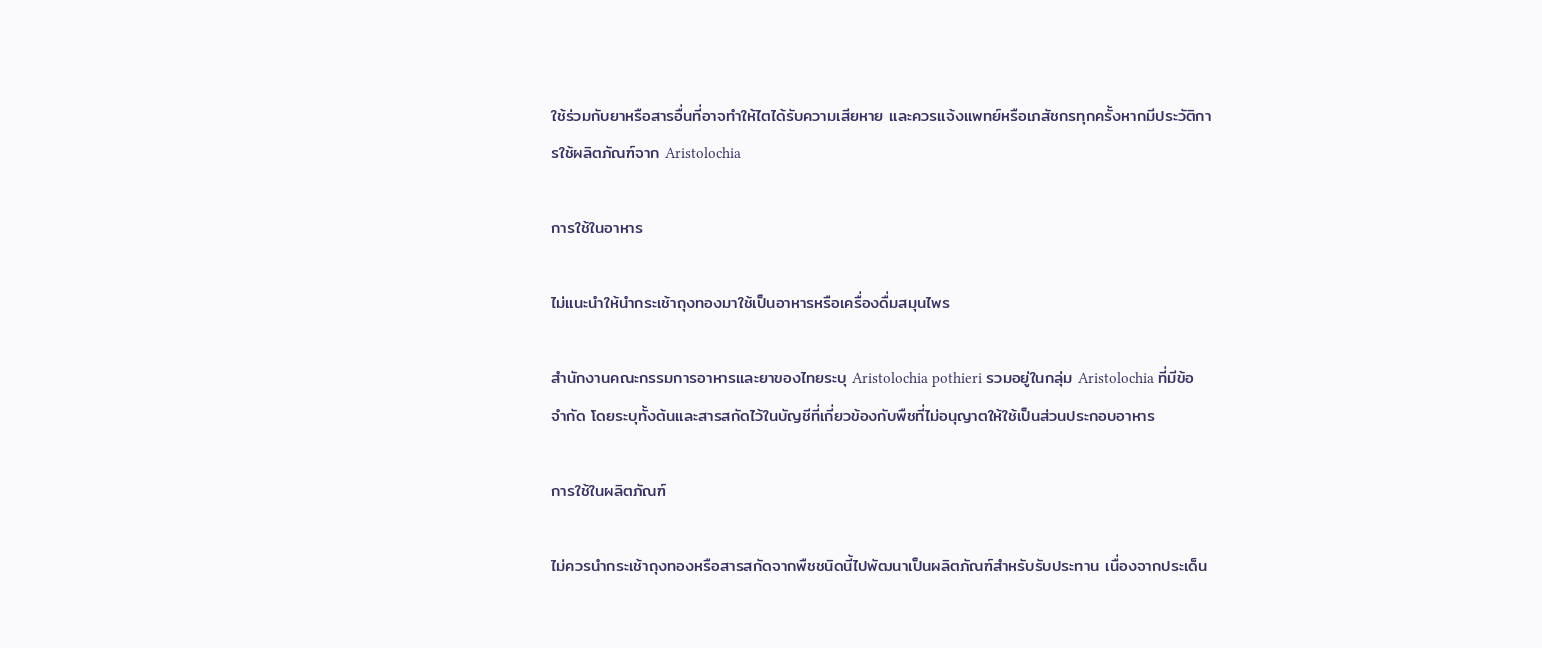ใช้ร่วมกับยาหรือสารอื่นที่อาจทำให้ไตได้รับความเสียหาย และควรแจ้งแพทย์หรือเภสัชกรทุกครั้งหากมีประวัติการใช้ผลิตภัณฑ์จาก Aristolochia

การใช้ในอาหาร

ไม่แนะนำให้นำกระเช้าถุงทองมาใช้เป็นอาหารหรือเครื่องดื่มสมุนไพร

สำนักงานคณะกรรมการอาหารและยาของไทยระบุ Aristolochia pothieri รวมอยู่ในกลุ่ม Aristolochia ที่มีข้อจำกัด โดยระบุทั้งต้นและสารสกัดไว้ในบัญชีที่เกี่ยวข้องกับพืชที่ไม่อนุญาตให้ใช้เป็นส่วนประกอบอาหาร

การใช้ในผลิตภัณฑ์

ไม่ควรนำกระเช้าถุงทองหรือสารสกัดจากพืชชนิดนี้ไปพัฒนาเป็นผลิตภัณฑ์สำหรับรับประทาน เนื่องจากประเด็น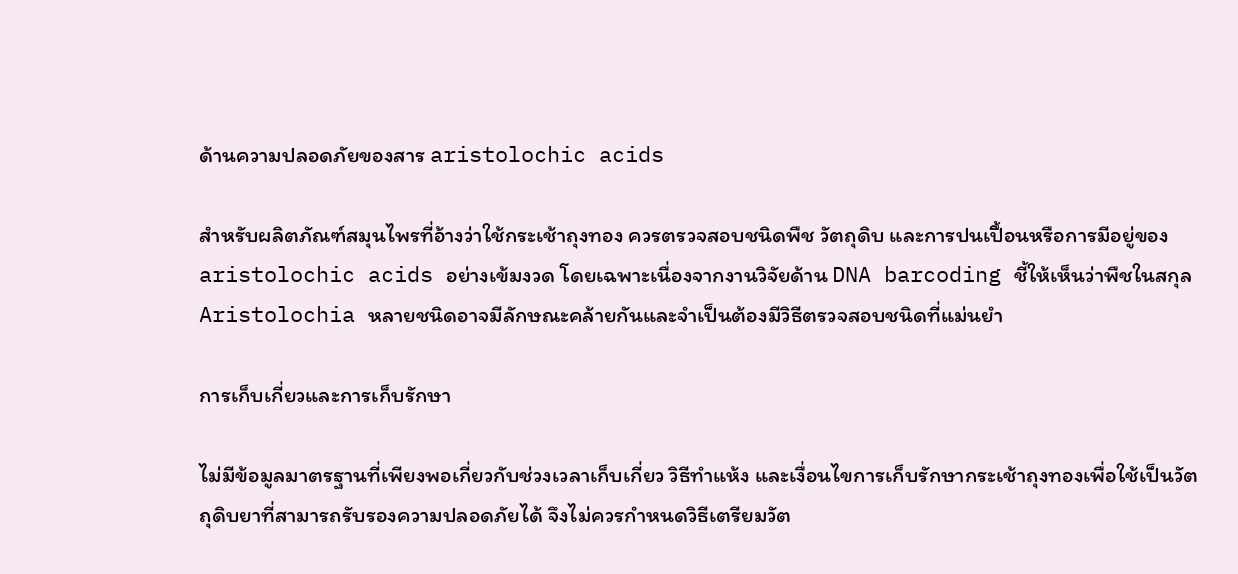ด้านความปลอดภัยของสาร aristolochic acids

สำหรับผลิตภัณฑ์สมุนไพรที่อ้างว่าใช้กระเช้าถุงทอง ควรตรวจสอบชนิดพืช วัตถุดิบ และการปนเปื้อนหรือการมีอยู่ของ aristolochic acids อย่างเข้มงวด โดยเฉพาะเนื่องจากงานวิจัยด้าน DNA barcoding ชี้ให้เห็นว่าพืชในสกุล Aristolochia หลายชนิดอาจมีลักษณะคล้ายกันและจำเป็นต้องมีวิธีตรวจสอบชนิดที่แม่นยำ

การเก็บเกี่ยวและการเก็บรักษา

ไม่มีข้อมูลมาตรฐานที่เพียงพอเกี่ยวกับช่วงเวลาเก็บเกี่ยว วิธีทำแห้ง และเงื่อนไขการเก็บรักษากระเช้าถุงทองเพื่อใช้เป็นวัตถุดิบยาที่สามารถรับรองความปลอดภัยได้ จึงไม่ควรกำหนดวิธีเตรียมวัต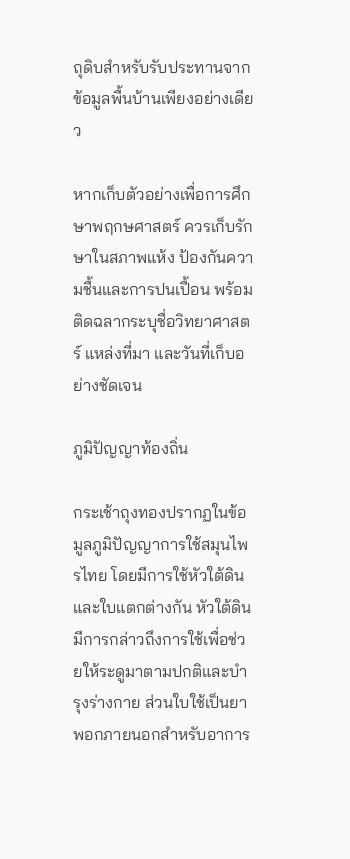ถุดิบสำหรับรับประทานจากข้อมูลพื้นบ้านเพียงอย่างเดียว

หากเก็บตัวอย่างเพื่อการศึกษาพฤกษศาสตร์ ควรเก็บรักษาในสภาพแห้ง ป้องกันความชื้นและการปนเปื้อน พร้อมติดฉลากระบุชื่อวิทยาศาสตร์ แหล่งที่มา และวันที่เก็บอย่างชัดเจน

ภูมิปัญญาท้องถิ่น

กระเช้าถุงทองปรากฏในข้อมูลภูมิปัญญาการใช้สมุนไพรไทย โดยมีการใช้หัวใต้ดินและใบแตกต่างกัน หัวใต้ดินมีการกล่าวถึงการใช้เพื่อช่วยให้ระดูมาตามปกติและบำรุงร่างกาย ส่วนใบใช้เป็นยาพอกภายนอกสำหรับอาการ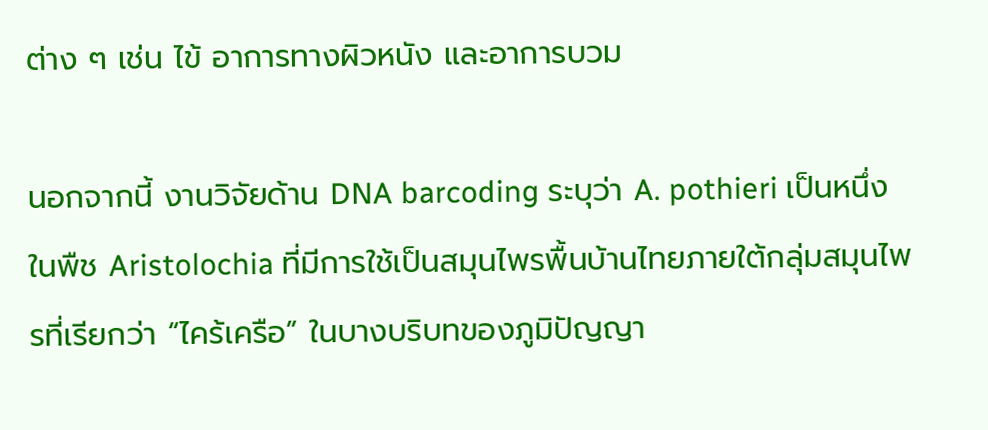ต่าง ๆ เช่น ไข้ อาการทางผิวหนัง และอาการบวม

นอกจากนี้ งานวิจัยด้าน DNA barcoding ระบุว่า A. pothieri เป็นหนึ่งในพืช Aristolochia ที่มีการใช้เป็นสมุนไพรพื้นบ้านไทยภายใต้กลุ่มสมุนไพรที่เรียกว่า “ไคร้เครือ” ในบางบริบทของภูมิปัญญา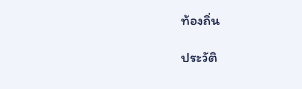ท้องถิ่น

ประวัติ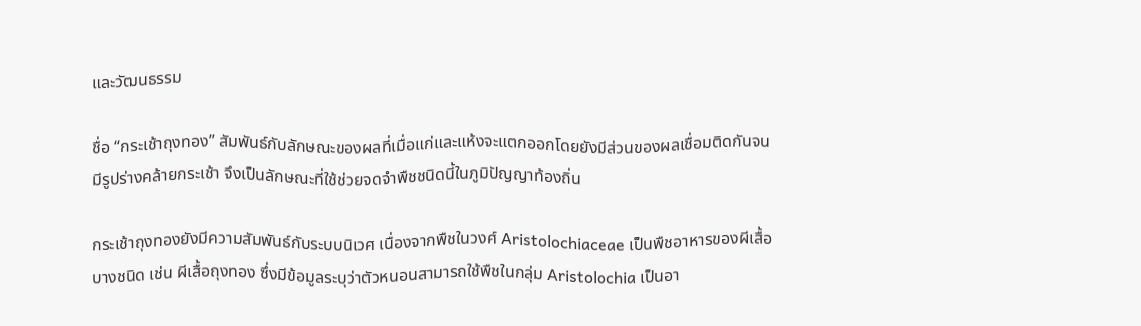และวัฒนธรรม

ชื่อ “กระเช้าถุงทอง” สัมพันธ์กับลักษณะของผลที่เมื่อแก่และแห้งจะแตกออกโดยยังมีส่วนของผลเชื่อมติดกันจนมีรูปร่างคล้ายกระเช้า จึงเป็นลักษณะที่ใช้ช่วยจดจำพืชชนิดนี้ในภูมิปัญญาท้องถิ่น

กระเช้าถุงทองยังมีความสัมพันธ์กับระบบนิเวศ เนื่องจากพืชในวงศ์ Aristolochiaceae เป็นพืชอาหารของผีเสื้อบางชนิด เช่น ผีเสื้อถุงทอง ซึ่งมีข้อมูลระบุว่าตัวหนอนสามารถใช้พืชในกลุ่ม Aristolochia เป็นอา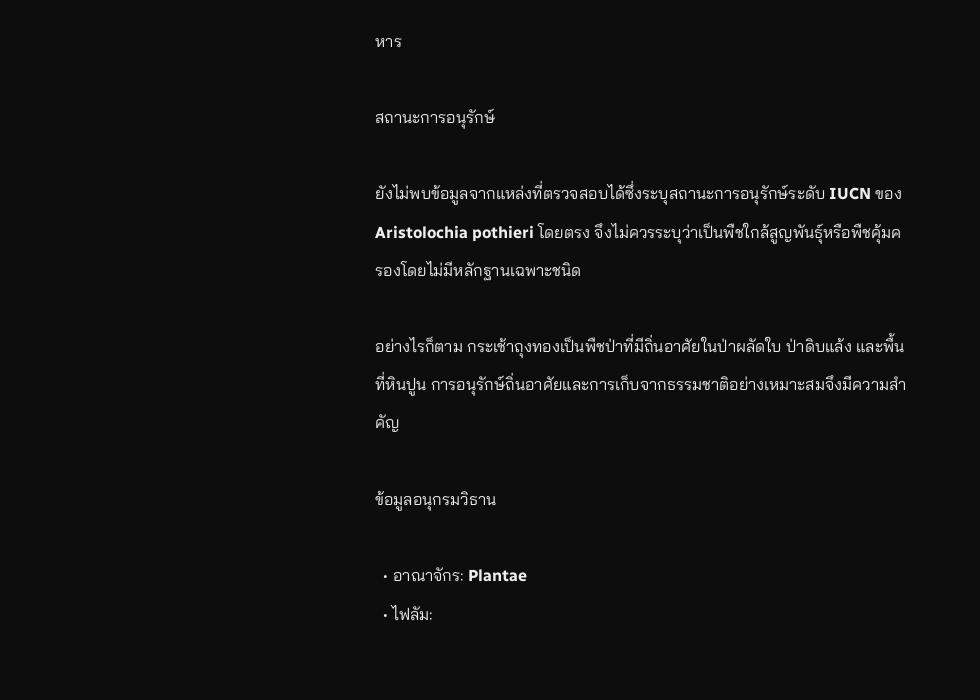หาร

สถานะการอนุรักษ์

ยังไม่พบข้อมูลจากแหล่งที่ตรวจสอบได้ซึ่งระบุสถานะการอนุรักษ์ระดับ IUCN ของ Aristolochia pothieri โดยตรง จึงไม่ควรระบุว่าเป็นพืชใกล้สูญพันธุ์หรือพืชคุ้มครองโดยไม่มีหลักฐานเฉพาะชนิด

อย่างไรก็ตาม กระเช้าถุงทองเป็นพืชป่าที่มีถิ่นอาศัยในป่าผลัดใบ ป่าดิบแล้ง และพื้นที่หินปูน การอนุรักษ์ถิ่นอาศัยและการเก็บจากธรรมชาติอย่างเหมาะสมจึงมีความสำคัญ

ข้อมูลอนุกรมวิธาน

  • อาณาจักร: Plantae
  • ไฟลัม: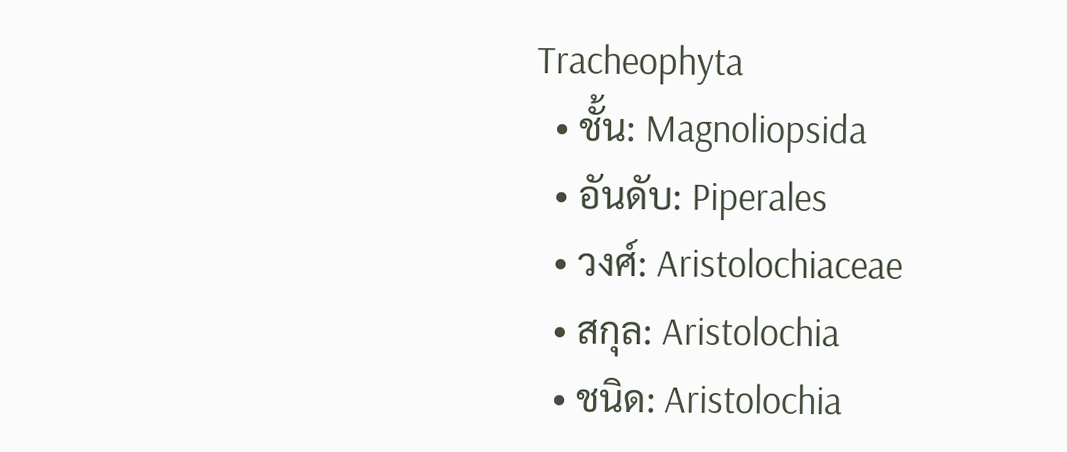Tracheophyta
  • ชั้น: Magnoliopsida
  • อันดับ: Piperales
  • วงศ์: Aristolochiaceae
  • สกุล: Aristolochia
  • ชนิด: Aristolochia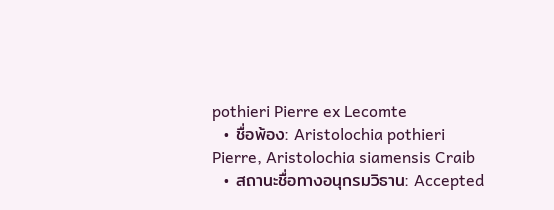pothieri Pierre ex Lecomte
  • ชื่อพ้อง: Aristolochia pothieri Pierre, Aristolochia siamensis Craib
  • สถานะชื่อทางอนุกรมวิธาน: Accepted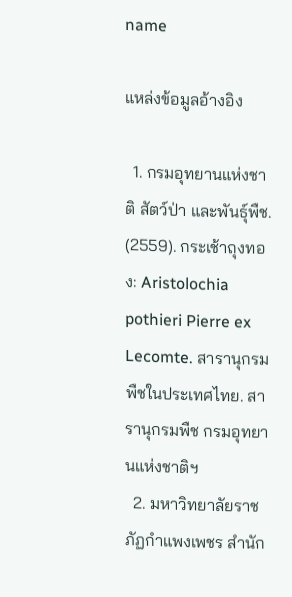name

แหล่งข้อมูลอ้างอิง

  1. กรมอุทยานแห่งชาติ สัตว์ป่า และพันธุ์พืช. (2559). กระเช้าถุงทอง: Aristolochia pothieri Pierre ex Lecomte. สารานุกรมพืชในประเทศไทย. สารานุกรมพืช กรมอุทยานแห่งชาติฯ
  2. มหาวิทยาลัยราชภัฏกำแพงเพชร สำนัก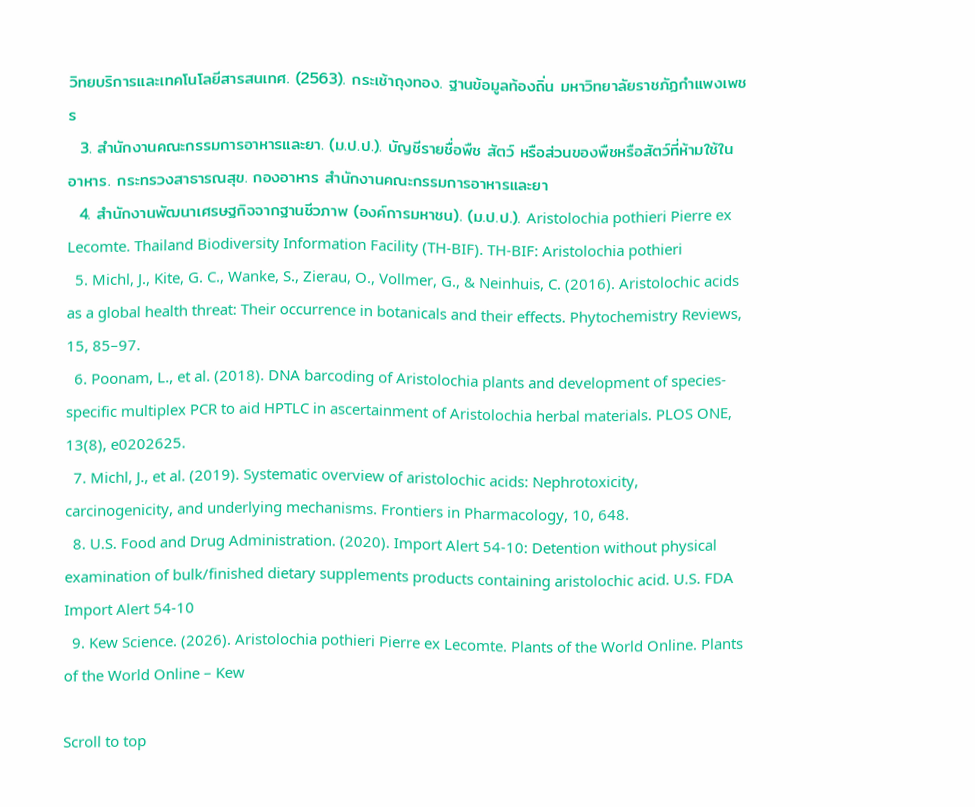วิทยบริการและเทคโนโลยีสารสนเทศ. (2563). กระเช้าถุงทอง. ฐานข้อมูลท้องถิ่น มหาวิทยาลัยราชภัฏกำแพงเพชร
  3. สำนักงานคณะกรรมการอาหารและยา. (ม.ป.ป.). บัญชีรายชื่อพืช สัตว์ หรือส่วนของพืชหรือสัตว์ที่ห้ามใช้ในอาหาร. กระทรวงสาธารณสุข. กองอาหาร สำนักงานคณะกรรมการอาหารและยา
  4. สำนักงานพัฒนาเศรษฐกิจจากฐานชีวภาพ (องค์การมหาชน). (ม.ป.ป.). Aristolochia pothieri Pierre ex Lecomte. Thailand Biodiversity Information Facility (TH-BIF). TH-BIF: Aristolochia pothieri
  5. Michl, J., Kite, G. C., Wanke, S., Zierau, O., Vollmer, G., & Neinhuis, C. (2016). Aristolochic acids as a global health threat: Their occurrence in botanicals and their effects. Phytochemistry Reviews, 15, 85–97.
  6. Poonam, L., et al. (2018). DNA barcoding of Aristolochia plants and development of species-specific multiplex PCR to aid HPTLC in ascertainment of Aristolochia herbal materials. PLOS ONE, 13(8), e0202625.
  7. Michl, J., et al. (2019). Systematic overview of aristolochic acids: Nephrotoxicity, carcinogenicity, and underlying mechanisms. Frontiers in Pharmacology, 10, 648.
  8. U.S. Food and Drug Administration. (2020). Import Alert 54-10: Detention without physical examination of bulk/finished dietary supplements products containing aristolochic acid. U.S. FDA Import Alert 54-10
  9. Kew Science. (2026). Aristolochia pothieri Pierre ex Lecomte. Plants of the World Online. Plants of the World Online – Kew

Scroll to top